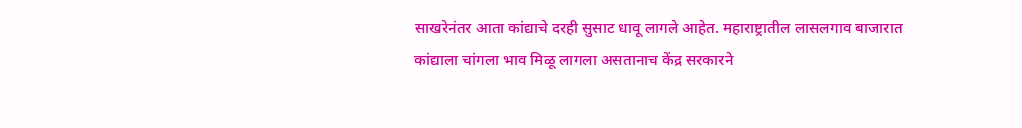साखरेनंतर आता कांद्याचे दरही सुसाट धावू लागले आहेत. महाराष्ट्रातील लासलगाव बाजारात कांद्याला चांगला भाव मिळू लागला असतानाच केंद्र सरकारने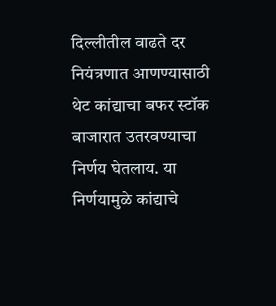दिल्लीतील वाढते दर नियंत्रणात आणण्यासाठी थेट कांद्याचा बफर स्टॉक बाजारात उतरवण्याचा निर्णय घेतलाय. या निर्णयामुळे कांद्याचे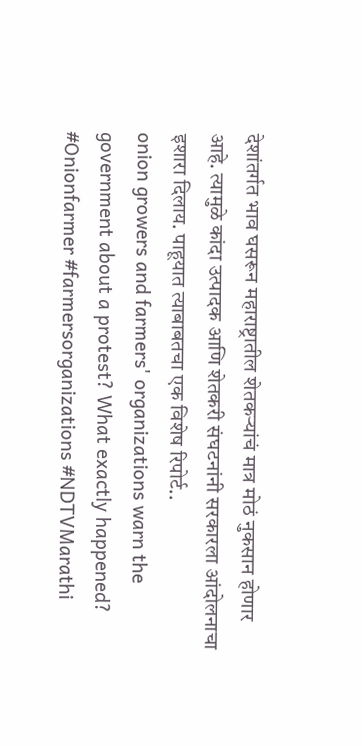देशांतर्गत भाव घसरून महाराष्ट्रातील शेतकऱ्यांचं मात्र मोठं नुकसान होणार आहे. त्यामुळे कांदा उत्पादक आणि शेतकरी संघटनांनी सरकारला आंदोलनाचा इशारा दिलाय. पाहूयात त्याबाबतचा एक विशेष रिपोर्ट..
onion growers and farmers' organizations warn the government about a protest? What exactly happened?
#Onionfarmer #farmersorganizations #NDTVMarathi